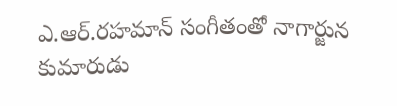ఎ.ఆర్.రహమాన్ సంగీతంతో నాగార్జున కుమారుడు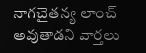నాగచైతన్య లాంచ్ అవుతాడని వార్తలు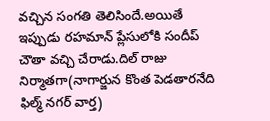వచ్చిన సంగతి తెలిసిందే.అయితే ఇప్పుడు రహమాన్ ప్లేసులోకి సందీప్ చౌతా వచ్చి చేరాడు.దిల్ రాజు నిర్మాతగా(నాగార్జున కొంత పెడతారనేది ఫిల్మ్ నగర్ వార్త)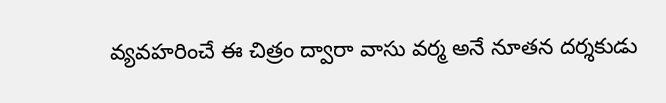వ్యవహరించే ఈ చిత్రం ద్వారా వాసు వర్మ అనే నూతన దర్శకుడు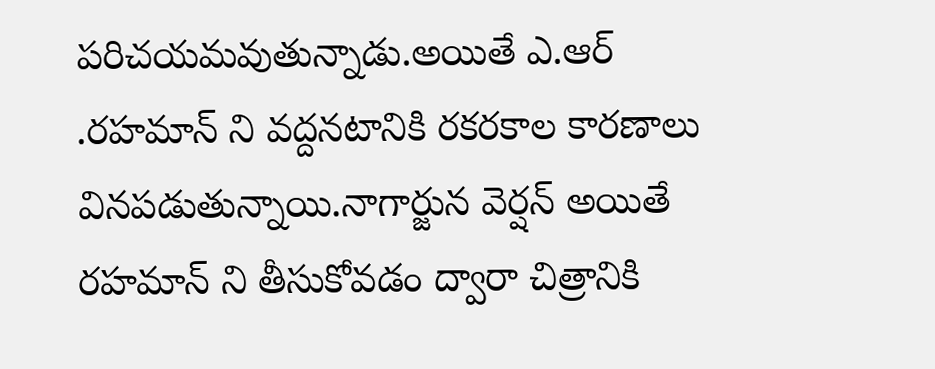పరిచయమవుతున్నాడు.అయితే ఎ.ఆర్ .రహమాన్ ని వద్దనటానికి రకరకాల కారణాలు వినపడుతున్నాయి.నాగార్జున వెర్షన్ అయితే రహమాన్ ని తీసుకోవడం ద్వారా చిత్రానికి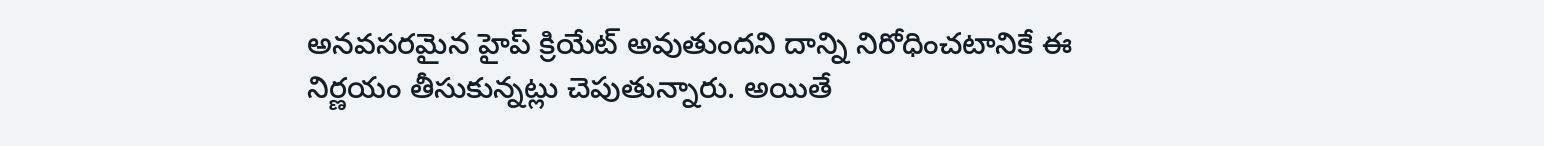అనవసరమైన హైప్ క్రియేట్ అవుతుందని దాన్ని నిరోధించటానికే ఈ నిర్ణయం తీసుకున్నట్లు చెపుతున్నారు. అయితే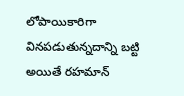లోపాయికారిగా వినపడుతున్నదాన్ని బట్టి అయితే రహమాన్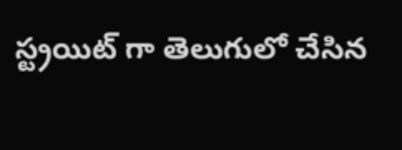స్ట్రయిట్ గా తెలుగులో చేసిన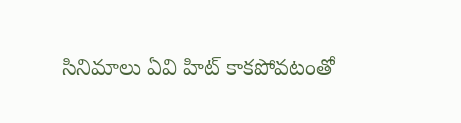సినిమాలు ఏవి హిట్ కాకపోవటంతో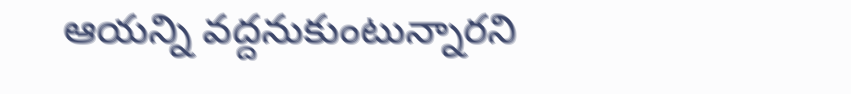ఆయన్ని వద్దనుకుంటున్నారని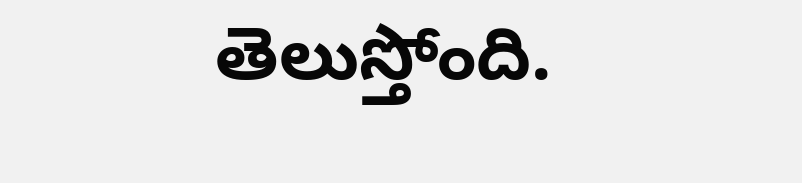తెలుస్తోంది.